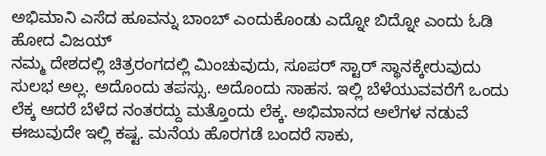ಅಭಿಮಾನಿ ಎಸೆದ ಹೂವನ್ನು ಬಾಂಬ್ ಎಂದುಕೊಂಡು ಎದ್ನೋ ಬಿದ್ನೋ ಎಂದು ಓಡಿ ಹೋದ ವಿಜಯ್
ನಮ್ಮ ದೇಶದಲ್ಲಿ ಚಿತ್ರರಂಗದಲ್ಲಿ ಮಿಂಚುವುದು, ಸೂಪರ್ ಸ್ಟಾರ್ ಸ್ಥಾನಕ್ಕೇರುವುದು ಸುಲಭ ಅಲ್ಲ. ಅದೊಂದು ತಪಸ್ಸು. ಅದೊಂದು ಸಾಹಸ. ಇಲ್ಲಿ ಬೆಳೆಯುವವರೆಗೆ ಒಂದು ಲೆಕ್ಕ ಆದರೆ ಬೆಳೆದ ನಂತರದ್ದು ಮತ್ತೊಂದು ಲೆಕ್ಕ. ಅಭಿಮಾನದ ಅಲೆಗಳ ನಡುವೆ ಈಜುವುದೇ ಇಲ್ಲಿ ಕಷ್ಟ. ಮನೆಯ ಹೊರಗಡೆ ಬಂದರೆ ಸಾಕು,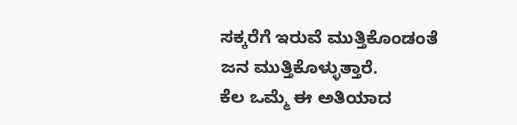ಸಕ್ಕರೆಗೆ ಇರುವೆ ಮುತ್ತಿಕೊಂಡಂತೆ ಜನ ಮುತ್ತಿಕೊಳ್ಳುತ್ತಾರೆ.
ಕೆಲ ಒಮ್ಮೆ ಈ ಅತಿಯಾದ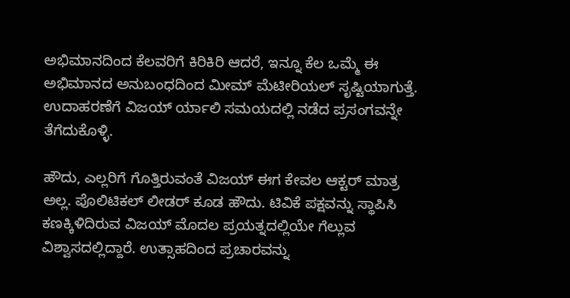ಅಭಿಮಾನದಿಂದ ಕೆಲವರಿಗೆ ಕಿರಿಕಿರಿ ಆದರೆ, ಇನ್ನೂ ಕೆಲ ಒಮ್ಮೆ ಈ ಅಭಿಮಾನದ ಅನುಬಂಧದಿಂದ ಮೀಮ್ ಮೆಟೀರಿಯಲ್ ಸೃಷ್ಟಿಯಾಗುತ್ತೆ. ಉದಾಹರಣೆಗೆ ವಿಜಯ್ ರ್ಯಾಲಿ ಸಮಯದಲ್ಲಿ ನಡೆದ ಪ್ರಸಂಗವನ್ನೇ ತೆಗೆದುಕೊಳ್ಳಿ.

ಹೌದು, ಎಲ್ಲರಿಗೆ ಗೊತ್ತಿರುವಂತೆ ವಿಜಯ್ ಈಗ ಕೇವಲ ಆಕ್ಟರ್ ಮಾತ್ರ ಅಲ್ಲ. ಪೊಲಿಟಿಕಲ್ ಲೀಡರ್ ಕೂಡ ಹೌದು. ಟಿವಿಕೆ ಪಕ್ಷವನ್ನು ಸ್ಥಾಪಿಸಿ ಕಣಕ್ಕಿಳಿದಿರುವ ವಿಜಯ್ ಮೊದಲ ಪ್ರಯತ್ನದಲ್ಲಿಯೇ ಗೆಲ್ಲುವ ವಿಶ್ವಾಸದಲ್ಲಿದ್ದಾರೆ. ಉತ್ಸಾಹದಿಂದ ಪ್ರಚಾರವನ್ನು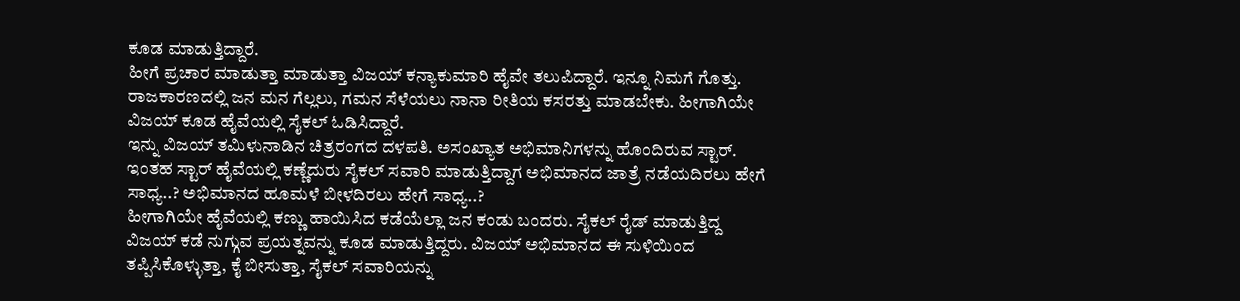ಕೂಡ ಮಾಡುತ್ತಿದ್ದಾರೆ.
ಹೀಗೆ ಪ್ರಚಾರ ಮಾಡುತ್ತಾ ಮಾಡುತ್ತಾ ವಿಜಯ್ ಕನ್ಯಾಕುಮಾರಿ ಹೈವೇ ತಲುಪಿದ್ದಾರೆ. ಇನ್ನೂ ನಿಮಗೆ ಗೊತ್ತು. ರಾಜಕಾರಣದಲ್ಲಿ ಜನ ಮನ ಗೆಲ್ಲಲು, ಗಮನ ಸೆಳೆಯಲು ನಾನಾ ರೀತಿಯ ಕಸರತ್ತು ಮಾಡಬೇಕು. ಹೀಗಾಗಿಯೇ ವಿಜಯ್ ಕೂಡ ಹೈವೆಯಲ್ಲಿ ಸೈಕಲ್ ಓಡಿಸಿದ್ದಾರೆ.
ಇನ್ನು ವಿಜಯ್ ತಮಿಳುನಾಡಿನ ಚಿತ್ರರಂಗದ ದಳಪತಿ. ಅಸಂಖ್ಯಾತ ಅಭಿಮಾನಿಗಳನ್ನು ಹೊಂದಿರುವ ಸ್ಟಾರ್. ಇಂತಹ ಸ್ಟಾರ್ ಹೈವೆಯಲ್ಲಿ ಕಣ್ಣೆದುರು ಸೈಕಲ್ ಸವಾರಿ ಮಾಡುತ್ತಿದ್ದಾಗ ಅಭಿಮಾನದ ಜಾತ್ರೆ ನಡೆಯದಿರಲು ಹೇಗೆ ಸಾಧ್ಯ..? ಅಭಿಮಾನದ ಹೂಮಳೆ ಬೀಳದಿರಲು ಹೇಗೆ ಸಾಧ್ಯ..?
ಹೀಗಾಗಿಯೇ ಹೈವೆಯಲ್ಲಿ ಕಣ್ಣು ಹಾಯಿಸಿದ ಕಡೆಯೆಲ್ಲಾ ಜನ ಕಂಡು ಬಂದರು. ಸೈಕಲ್ ರೈಡ್ ಮಾಡುತ್ತಿದ್ದ ವಿಜಯ್ ಕಡೆ ನುಗ್ಗುವ ಪ್ರಯತ್ನವನ್ನು ಕೂಡ ಮಾಡುತ್ತಿದ್ದರು. ವಿಜಯ್ ಅಭಿಮಾನದ ಈ ಸುಳಿಯಿಂದ ತಪ್ಪಿಸಿಕೊಳ್ಳುತ್ತಾ, ಕೈ ಬೀಸುತ್ತಾ, ಸೈಕಲ್ ಸವಾರಿಯನ್ನು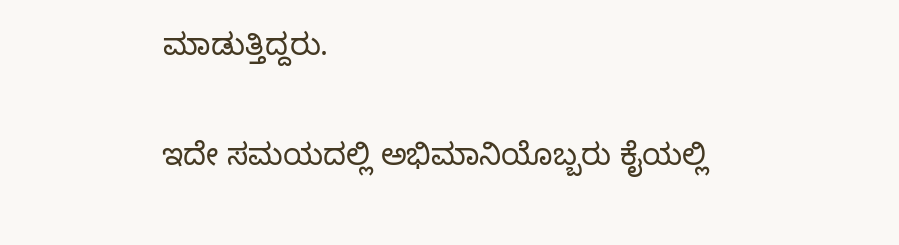ಮಾಡುತ್ತಿದ್ದರು.

ಇದೇ ಸಮಯದಲ್ಲಿ ಅಭಿಮಾನಿಯೊಬ್ಬರು ಕೈಯಲ್ಲಿ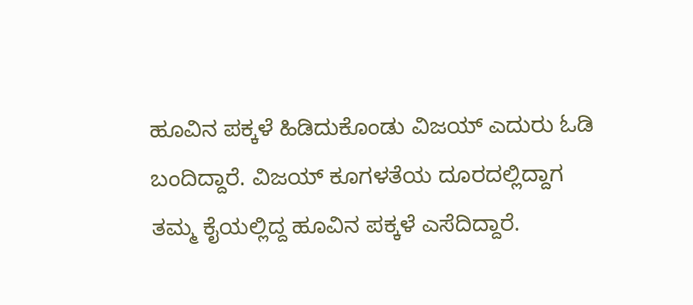ಹೂವಿನ ಪಕ್ಕಳೆ ಹಿಡಿದುಕೊಂಡು ವಿಜಯ್ ಎದುರು ಓಡಿ ಬಂದಿದ್ದಾರೆ. ವಿಜಯ್ ಕೂಗಳತೆಯ ದೂರದಲ್ಲಿದ್ದಾಗ ತಮ್ಮ ಕೈಯಲ್ಲಿದ್ದ ಹೂವಿನ ಪಕ್ಕಳೆ ಎಸೆದಿದ್ದಾರೆ.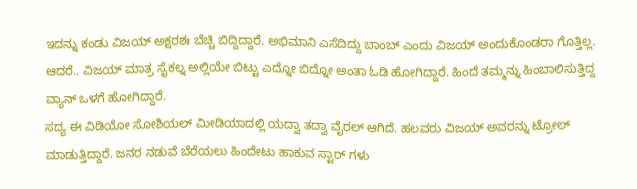ಇದನ್ನು ಕಂಡು ವಿಜಯ್ ಅಕ್ಷರಶಃ ಬೆಚ್ಚಿ ಬಿದ್ದಿದ್ದಾರೆ. ಅಭಿಮಾನಿ ಎಸೆದಿದ್ದು ಬಾಂಬ್ ಎಂದು ವಿಜಯ್ ಅಂದುಕೊಂಡರಾ ಗೊತ್ತಿಲ್ಲ. ಆದರೆ.. ವಿಜಯ್ ಮಾತ್ರ ಸೈಕಲ್ನ ಅಲ್ಲಿಯೇ ಬಿಟ್ಟು ಎದ್ನೋ ಬಿದ್ನೋ ಅಂತಾ ಓಡಿ ಹೋಗಿದ್ದಾರೆ. ಹಿಂದೆ ತಮ್ಮನ್ನು ಹಿಂಬಾಲಿಸುತ್ತಿದ್ದ ವ್ಯಾನ್ ಒಳಗೆ ಹೋಗಿದ್ದಾರೆ.
ಸದ್ಯ ಈ ವಿಡಿಯೋ ಸೋಶಿಯಲ್ ಮೀಡಿಯಾದಲ್ಲಿ ಯದ್ವಾ ತದ್ವಾ ವೈರಲ್ ಆಗಿದೆ. ಹಲವರು ವಿಜಯ್ ಅವರನ್ನು ಟ್ರೋಲ್ ಮಾಡುತ್ತಿದ್ದಾರೆ. ಜನರ ನಡುವೆ ಬೆರೆಯಲು ಹಿಂದೇಟು ಹಾಕುವ ಸ್ಟಾರ್ ಗಳು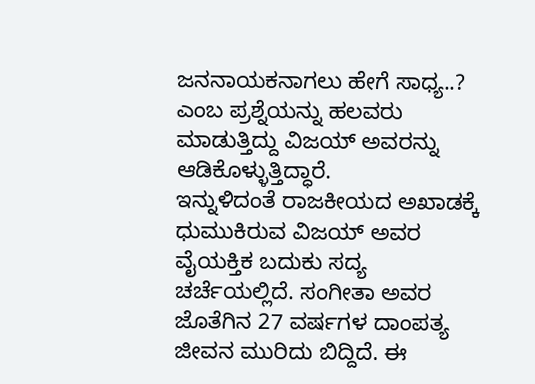ಜನನಾಯಕನಾಗಲು ಹೇಗೆ ಸಾಧ್ಯ..? ಎಂಬ ಪ್ರಶ್ನೆಯನ್ನು ಹಲವರು ಮಾಡುತ್ತಿದ್ದು ವಿಜಯ್ ಅವರನ್ನು ಆಡಿಕೊಳ್ಳುತ್ತಿದ್ಧಾರೆ.
ಇನ್ನುಳಿದಂತೆ ರಾಜಕೀಯದ ಅಖಾಡಕ್ಕೆ ಧುಮುಕಿರುವ ವಿಜಯ್ ಅವರ ವೈಯಕ್ತಿಕ ಬದುಕು ಸದ್ಯ ಚರ್ಚೆಯಲ್ಲಿದೆ. ಸಂಗೀತಾ ಅವರ ಜೊತೆಗಿನ 27 ವರ್ಷಗಳ ದಾಂಪತ್ಯ ಜೀವನ ಮುರಿದು ಬಿದ್ದಿದೆ. ಈ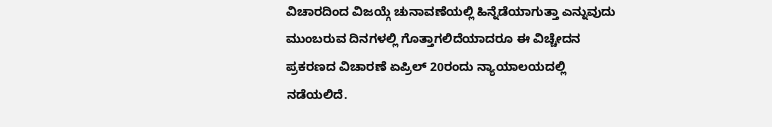ವಿಚಾರದಿಂದ ವಿಜಯ್ಗೆ ಚುನಾವಣೆಯಲ್ಲಿ ಹಿನ್ನೆಡೆಯಾಗುತ್ತಾ ಎನ್ನುವುದು ಮುಂಬರುವ ದಿನಗಳಲ್ಲಿ ಗೊತ್ತಾಗಲಿದೆಯಾದರೂ ಈ ವಿಚ್ಚೇದನ ಪ್ರಕರಣದ ವಿಚಾರಣೆ ಏಪ್ರಿಲ್ 20ರಂದು ನ್ಯಾಯಾಲಯದಲ್ಲಿ ನಡೆಯಲಿದೆ.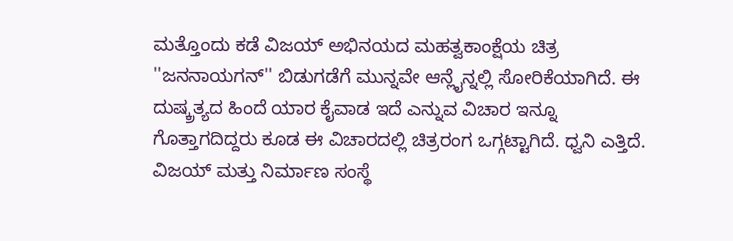ಮತ್ತೊಂದು ಕಡೆ ವಿಜಯ್ ಅಭಿನಯದ ಮಹತ್ವಕಾಂಕ್ಷೆಯ ಚಿತ್ರ ''ಜನನಾಯಗನ್'' ಬಿಡುಗಡೆಗೆ ಮುನ್ನವೇ ಆನ್ಲೈನ್ನಲ್ಲಿ ಸೋರಿಕೆಯಾಗಿದೆ. ಈ ದುಷ್ಕ್ರತ್ಯದ ಹಿಂದೆ ಯಾರ ಕೈವಾಡ ಇದೆ ಎನ್ನುವ ವಿಚಾರ ಇನ್ನೂ ಗೊತ್ತಾಗದಿದ್ದರು ಕೂಡ ಈ ವಿಚಾರದಲ್ಲಿ ಚಿತ್ರರಂಗ ಒಗ್ಗಟ್ಟಾಗಿದೆ. ಧ್ವನಿ ಎತ್ತಿದೆ. ವಿಜಯ್ ಮತ್ತು ನಿರ್ಮಾಣ ಸಂಸ್ಥೆ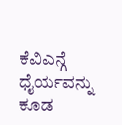ಕೆವಿಎನ್ಗೆ ಧೈರ್ಯವನ್ನು ಕೂಡ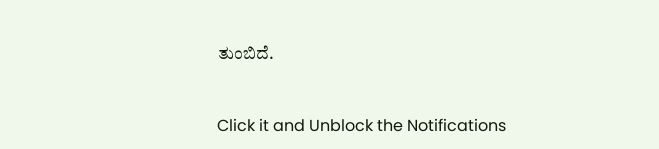ತುಂಬಿದೆ.


Click it and Unblock the Notifications